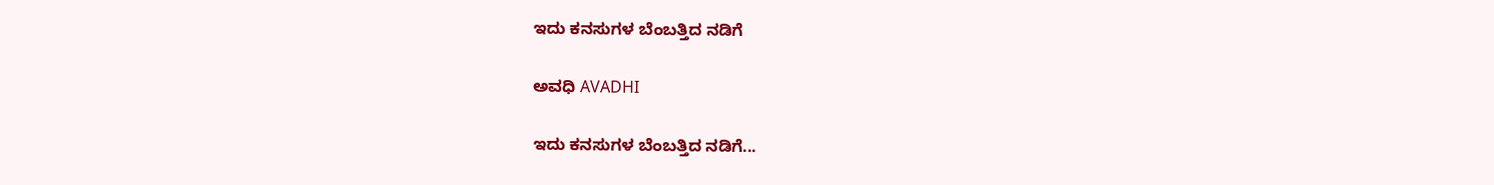ಇದು ಕನಸುಗಳ ಬೆಂಬತ್ತಿದ ನಡಿಗೆ‍

ಅವಧಿ AVADHI

ಇದು ಕನಸುಗಳ ಬೆಂಬತ್ತಿದ ನಡಿಗೆ...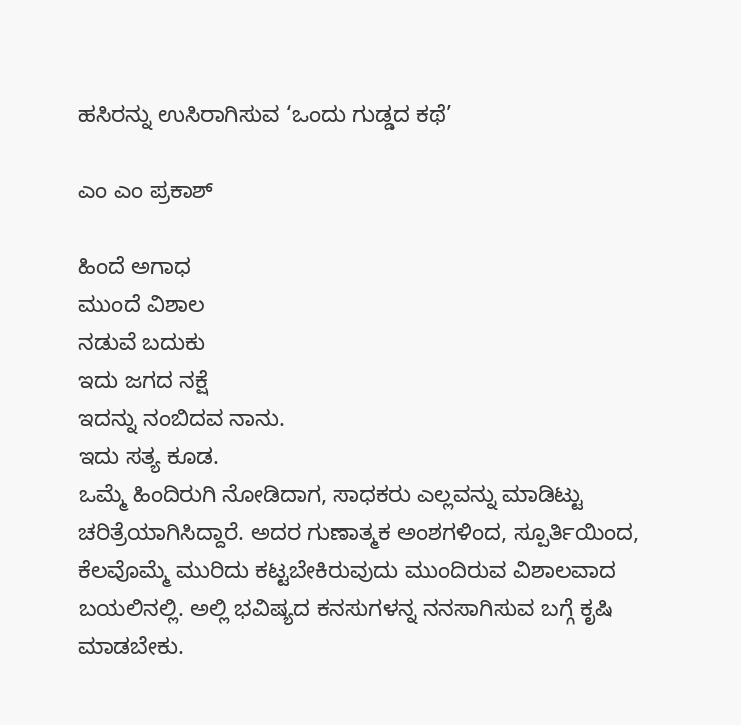ಹಸಿರನ್ನು ಉಸಿರಾಗಿಸುವ ‘ಒಂದು ಗುಡ್ಡದ ಕಥೆ’

ಎಂ ಎಂ ಪ್ರಕಾಶ್

ಹಿಂದೆ ಅಗಾಧ
ಮುಂದೆ ವಿಶಾಲ
ನಡುವೆ ಬದುಕು
ಇದು ಜಗದ ನಕ್ಷೆ
ಇದನ್ನು ನಂಬಿದವ ನಾನು.
ಇದು ಸತ್ಯ ಕೂಡ.
ಒಮ್ಮೆ ಹಿಂದಿರುಗಿ ನೋಡಿದಾಗ, ಸಾಧಕರು ಎಲ್ಲವನ್ನು ಮಾಡಿಟ್ಟು ಚರಿತ್ರೆಯಾಗಿಸಿದ್ದಾರೆ. ಅದರ ಗುಣಾತ್ಮಕ ಅಂಶಗಳಿಂದ, ಸ್ಪೂರ್ತಿಯಿಂದ, ಕೆಲವೊಮ್ಮೆ ಮುರಿದು ಕಟ್ಟಬೇಕಿರುವುದು ಮುಂದಿರುವ ವಿಶಾಲವಾದ ಬಯಲಿನಲ್ಲಿ. ಅಲ್ಲಿ ಭವಿಷ್ಯದ ಕನಸುಗಳನ್ನ ನನಸಾಗಿಸುವ ಬಗ್ಗೆ ಕೃಷಿ ಮಾಡಬೇಕು.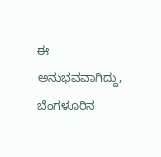ಈ ಅನುಭವವಾಗಿದ್ದು, ಬೆಂಗಳೂರಿನ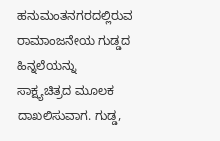ಹನುಮಂತನಗರದಲ್ಲಿರುವ ರಾಮಾಂಜನೇಯ ಗುಡ್ಡದ ಹಿನ್ನಲೆಯನ್ನು ಸಾಕ್ಷ್ಯಚಿತ್ರದ ಮೂಲಕ ದಾಖಲಿಸುವಾಗ. ಗುಡ್ಡ,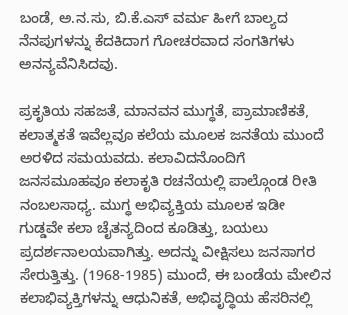ಬಂಡೆ, ಅ.ನ.ಸು, ಬಿ.ಕೆ.ಎಸ್ ವರ್ಮ ಹೀಗೆ ಬಾಲ್ಯದ ನೆನಪುಗಳನ್ನು ಕೆದಕಿದಾಗ ಗೋಚರವಾದ ಸಂಗತಿಗಳು ಅನನ್ಯವೆನಿಸಿದವು.

ಪ್ರಕೃತಿಯ ಸಹಜತೆ, ಮಾನವನ ಮುಗ್ಧತೆ, ಪ್ರಾಮಾಣಿಕತೆ, ಕಲಾತ್ಮಕತೆ ಇವೆಲ್ಲವೂ ಕಲೆಯ ಮೂಲಕ ಜನತೆಯ ಮುಂದೆ ಅರಳಿದ ಸಮಯವದು. ಕಲಾವಿದನೊಂದಿಗೆ ಜನಸಮೂಹವೂ ಕಲಾಕೃತಿ ರಚನೆಯಲ್ಲಿ ಪಾಲ್ಗೊಂಡ ರೀತಿ ನಂಬಲಸಾಧ್ಯ. ಮುಗ್ಧ ಅಭಿವ್ಯಕ್ತಿಯ ಮೂಲಕ ಇಡೀ ಗುಡ್ಡವೇ ಕಲಾ ಚೈತನ್ಯದಿಂದ ಕೂಡಿತ್ತು, ಬಯಲು ಪ್ರದರ್ಶನಾಲಯವಾಗಿತ್ತು. ಅದನ್ನು ವೀಕ್ಷಿಸಲು ಜನಸಾಗರ ಸೇರುತ್ತಿತ್ತು. (1968-1985) ಮುಂದೆ, ಈ ಬಂಡೆಯ ಮೇಲಿನ ಕಲಾಭಿವ್ಯಕ್ತಿಗಳನ್ನು ಆಧುನಿಕತೆ, ಅಭಿವೃದ್ಧಿಯ ಹೆಸರಿನಲ್ಲಿ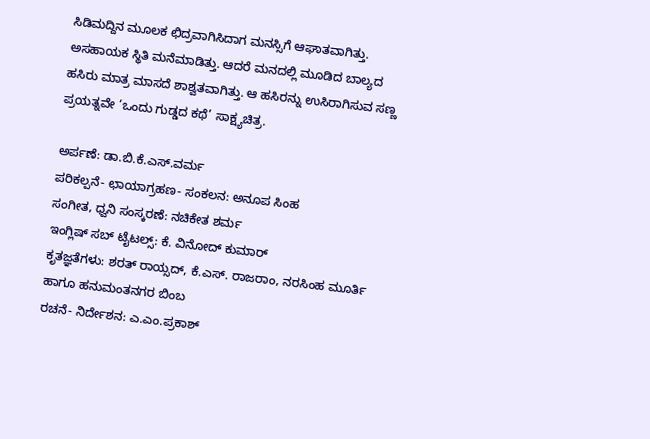ಸಿಡಿಮದ್ದಿನ ಮೂಲಕ ಛಿದ್ರವಾಗಿಸಿದಾಗ ಮನಸ್ಸಿಗೆ ಆಘಾತವಾಗಿತ್ತು. ಅಸಹಾಯಕ ಸ್ಥಿತಿ ಮನೆಮಾಡಿತ್ತು. ಆದರೆ ಮನದಲ್ಲಿ ಮೂಡಿದ ಬಾಲ್ಯದ ಹಸಿರು ಮಾತ್ರ ಮಾಸದೆ ಶಾಶ್ವತವಾಗಿತ್ತು. ಆ ಹಸಿರನ್ನು ಉಸಿರಾಗಿಸುವ ಸಣ್ಣ ಪ್ರಯತ್ನವೇ ‘ಒಂದು ಗುಡ್ಡದ ಕಥೆ’ ಸಾಕ್ಷ್ಯಚಿತ್ರ.

ಅರ್ಪಣೆ: ಡಾ.ಬಿ.ಕೆ.ಎಸ್.ವರ್ಮ
ಪರಿಕಲ್ಪನೆ- ಛಾಯಾಗ್ರಹಣ- ಸಂಕಲನ: ಅನೂಪ ಸಿಂಹ
ಸಂಗೀತ, ಧ್ವನಿ ಸಂಸ್ಕರಣೆ: ನಚಿಕೇತ ಶರ್ಮ
ಇಂಗ್ಲಿಷ್ ಸಬ್ ಟೈಟಲ್ಸ್: ಕೆ. ವಿನೋದ್ ಕುಮಾರ್
ಕೃತಜ್ಞತೆಗಳು: ಶರತ್ ರಾಯ್ಸದ್, ಕೆ.ಎಸ್. ರಾಜರಾಂ, ನರಸಿಂಹ ಮೂರ್ತಿ ಹಾಗೂ ಹನುಮಂತನಗರ ಬಿಂಬ
ರಚನೆ- ನಿರ್ದೇಶನ: ಎ.ಎಂ.ಪ್ರಕಾಶ್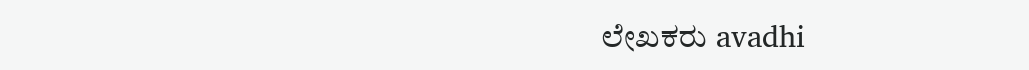ಲೇಖಕರು avadhi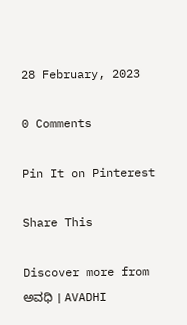28 February, 2023

0 Comments

Pin It on Pinterest

Share This

Discover more from ಅವಧಿ । AVADHI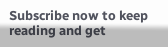Subscribe now to keep reading and get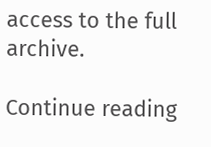access to the full archive.

Continue reading